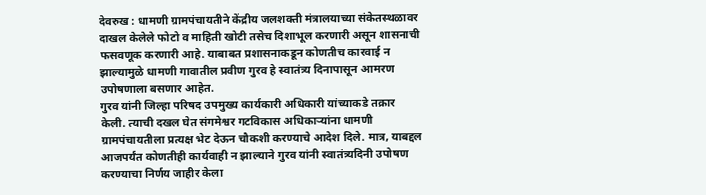देवरुख : धामणी ग्रामपंचायतीने केंद्रीय जलशक्ती मंत्रालयाच्या संकेतस्थळावर दाखल केलेले फोटो व माहिती खोटी तसेच दिशाभूल करणारी असून शासनाची फसवणूक करणारी आहे. याबाबत प्रशासनाकडून कोणतीच कारवाई न झाल्यामुळे धामणी गावातील प्रवीण गुरव हे स्वातंत्र्य दिनापासून आमरण उपोषणाला बसणार आहेत.
गुरव यांनी जिल्हा परिषद उपमुख्य कार्यकारी अधिकारी यांच्याकडे तक्रार केली. त्याची दखल घेत संगमेश्वर गटविकास अधिकाऱ्यांना धामणी ग्रामपंचायतीला प्रत्यक्ष भेट देऊन चौकशी करण्याचे आदेश दिले. मात्र, याबद्दल आजपर्यंत कोणतीही कार्यवाही न झाल्याने गुरव यांनी स्वातंत्र्यदिनी उपोषण करण्याचा निर्णय जाहीर केला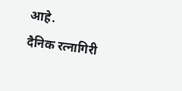आहे.
दैनिक रत्नागिरी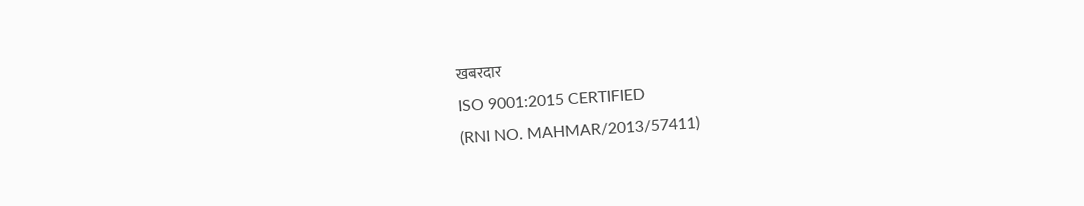खबरदार
ISO 9001:2015 CERTIFIED
(RNI NO. MAHMAR/2013/57411)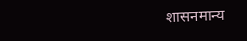शासनमान्य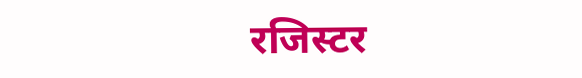रजिस्टर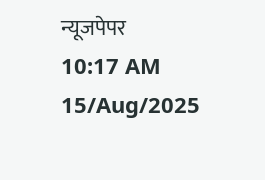न्यूजपेपर
10:17 AM 15/Aug/2025